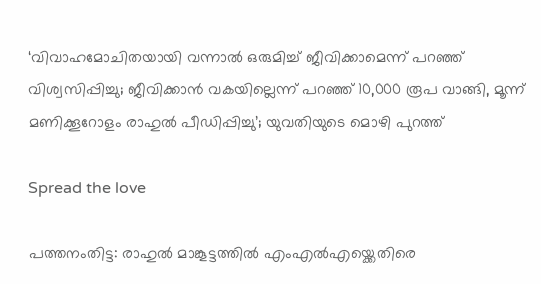‘വിവാഹമോചിതയായി വന്നാല്‍ ഒരുമിച്ച്‌ ജീവിക്കാമെന്ന് പറഞ്ഞ് വിശ്വസിപ്പിച്ചു; ജീവിക്കാൻ വകയില്ലെന്ന് പറഞ്ഞ് 10,000 രൂപ വാങ്ങി, മൂന്ന് മണിക്കൂറോളം രാഹുല്‍ പീഡിപ്പിച്ചു’; യുവതിയുടെ മൊഴി പുറത്ത്

Spread the love

പത്തനംതിട്ട: രാഹുല്‍ മാങ്കൂട്ടത്തില്‍ എംഎല്‍എയ്ക്കെതിരെ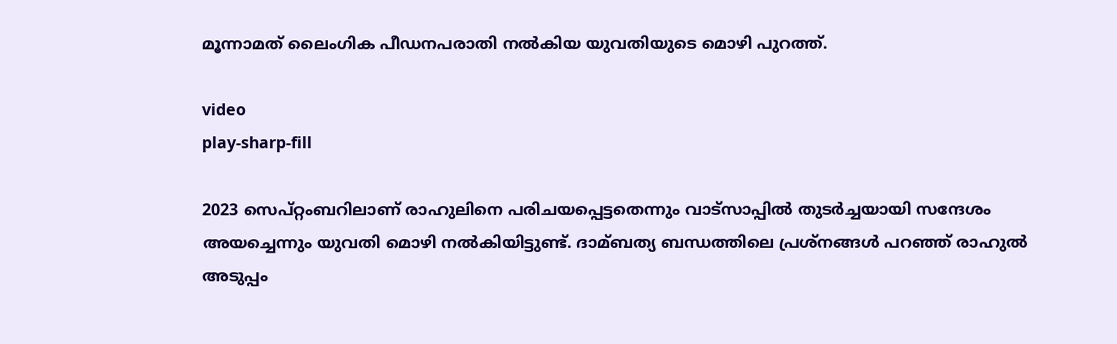മൂന്നാമത് ലൈംഗിക പീഡനപരാതി നല്‍കിയ യുവതിയുടെ മൊഴി പുറത്ത്.

video
play-sharp-fill

2023 സെപ്റ്റംബറിലാണ് രാഹുലിനെ പരിചയപ്പെട്ടതെന്നും വാട്സാപ്പില്‍ തുടര്‍ച്ചയായി സന്ദേശം അയച്ചെന്നും യുവതി മൊഴി നല്‍കിയിട്ടുണ്ട്. ദാമ്ബത്യ ബന്ധത്തിലെ പ്രശ്നങ്ങള്‍ പറഞ്ഞ് രാഹുല്‍ അടുപ്പം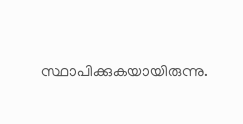സ്ഥാപിക്കുകയായിരുന്നു.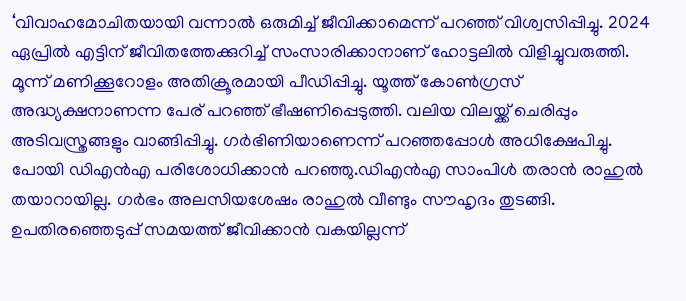‘വിവാഹമോചിതയായി വന്നാല്‍ ഒരുമിച്ച്‌ ജീവിക്കാമെന്ന് പറഞ്ഞ് വിശ്വസിപ്പിച്ചു. 2024 ഏപ്രില്‍ എട്ടിന് ജീവിതത്തേക്കുറിച്ച്‌ സംസാരിക്കാനാണ് ഹോട്ടലില്‍ വിളിച്ചുവരുത്തി. മൂന്ന് മണിക്കൂറോളം അതിക്രൂരമായി പീഡിപ്പിച്ചു. യൂത്ത് കോണ്‍ഗ്രസ് അദ്ധ്യക്ഷനാണന്ന പേര് പറഞ്ഞ് ഭീഷണിപ്പെടുത്തി. വലിയ വിലയ്ക്ക് ചെരിപ്പും അടിവസ്ത്രങ്ങളും വാങ്ങിപ്പിച്ചു. ഗർഭിണിയാണെന്ന് പറഞ്ഞപ്പോള്‍ അധിക്ഷേപിച്ചു. പോയി ഡിഎൻഎ പരിശോധിക്കാൻ പറഞ്ഞു.ഡിഎൻഎ സാംപിള്‍ തരാൻ രാഹുല്‍ തയാറായില്ല. ഗർഭം അലസിയശേഷം രാഹുല്‍ വീണ്ടും സൗഹൃദം തുടങ്ങി. ഉപതിരഞ്ഞെടുപ്പ് സമയത്ത് ജീവിക്കാൻ വകയില്ലന്ന്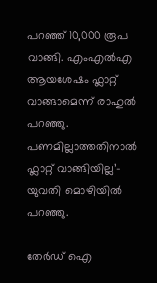പറഞ്ഞ് 10,000 രൂപ വാങ്ങി. എംഎല്‍എ ആയശേഷം ഫ്ലാറ്റ് വാങ്ങാമെന്ന് രാഹുല്‍ പറഞ്ഞു. പണമില്ലാത്തതിനാല്‍ ഫ്ലാറ്റ് വാങ്ങിയില്ല’- യുവതി മൊഴിയില്‍ പറഞ്ഞു.

തേർഡ് ഐ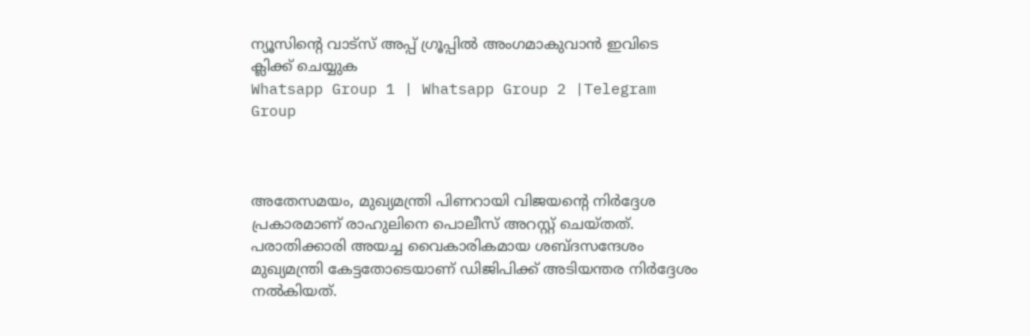ന്യൂസിന്റെ വാട്സ് അപ്പ് ഗ്രൂപ്പിൽ അംഗമാകുവാൻ ഇവിടെ ക്ലിക്ക് ചെയ്യുക
Whatsapp Group 1 | Whatsapp Group 2 |Telegram Group



അതേസമയം, മുഖ്യമന്ത്രി പിണറായി വിജയന്റെ നിർദ്ദേശ പ്രകാരമാണ് രാഹുലിനെ പൊലീസ് അറസ്റ്റ് ചെയ്തത്. പരാതിക്കാരി അയച്ച വൈകാരികമായ ശബ്ദസന്ദേശം മുഖ്യമന്ത്രി കേട്ടതോടെയാണ് ഡിജിപിക്ക് അടിയന്തര നിർദ്ദേശം നല്‍കിയത്.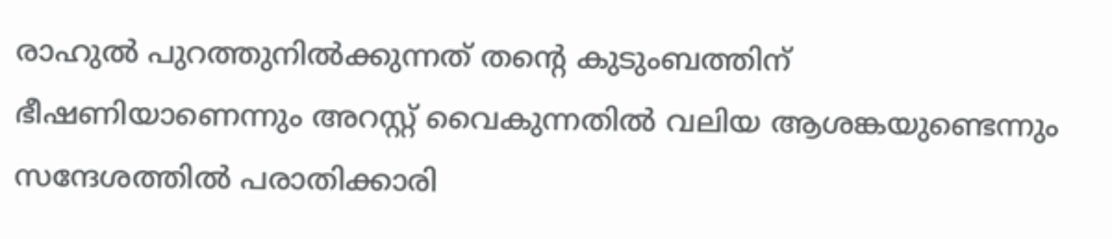രാഹുല്‍ പുറത്തുനില്‍ക്കുന്നത് തന്റെ കുടുംബത്തിന് ഭീഷണിയാണെന്നും അറസ്റ്റ് വൈകുന്നതില്‍ വലിയ ആശങ്കയുണ്ടെന്നും സന്ദേശത്തില്‍ പരാതിക്കാരി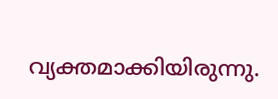വ്യക്തമാക്കിയിരുന്നു.